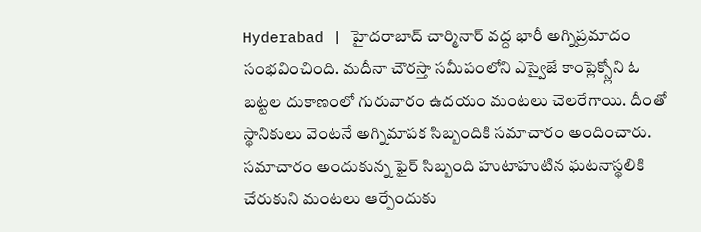Hyderabad | హైదరాబాద్ చార్మినార్ వద్ద భారీ అగ్నిప్రమాదం సంభవించింది. మదీనా చౌరస్తా సమీపంలోని ఎస్వైజే కాంప్లెక్స్లోని ఓ బట్టల దుకాణంలో గురువారం ఉదయం మంటలు చెలరేగాయి. దీంతో స్థానికులు వెంటనే అగ్నిమాపక సిబ్బందికి సమాచారం అందించారు.
సమాచారం అందుకున్న ఫైర్ సిబ్బంది హుటాహుటిన ఘటనాస్థలికి చేరుకుని మంటలు ఆర్పేందుకు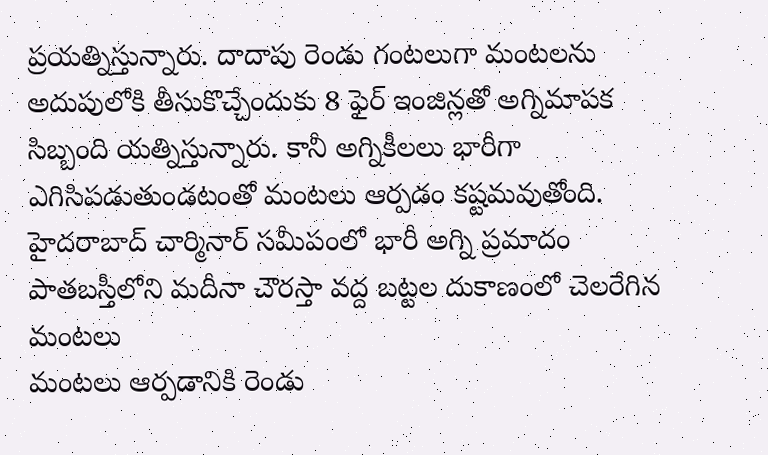ప్రయత్నిస్తున్నారు. దాదాపు రెండు గంటలుగా మంటలను అదుపులోకి తీసుకొచ్చేందుకు 8 ఫైర్ ఇంజిన్లతో అగ్నిమాపక సిబ్బంది యత్నిస్తున్నారు. కానీ అగ్నికీలలు భారీగా ఎగిసిపడుతుండటంతో మంటలు ఆర్పడం కష్టమవుతోంది.
హైదరాబాద్ చార్మినార్ సమీపంలో భారీ అగ్ని ప్రమాదం
పాతబస్తీలోని మదీనా చౌరస్తా వద్ద బట్టల దుకాణంలో చెలరేగిన మంటలు
మంటలు ఆర్పడానికి రెండు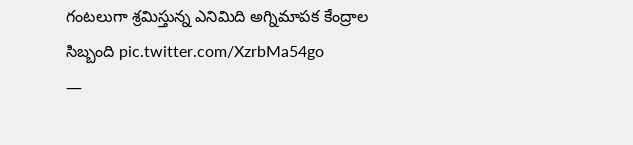గంటలుగా శ్రమిస్తున్న ఎనిమిది అగ్నిమాపక కేంద్రాల సిబ్బంది pic.twitter.com/XzrbMa54go
—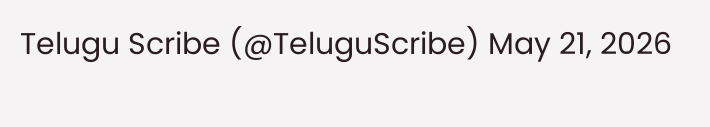Telugu Scribe (@TeluguScribe) May 21, 2026